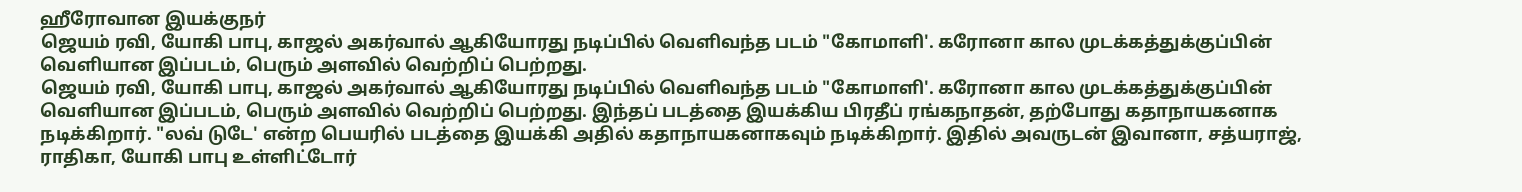ஹீரோவான இயக்குநர்
ஜெயம் ரவி, யோகி பாபு, காஜல் அகர்வால் ஆகியோரது நடிப்பில் வெளிவந்த படம் "கோமாளி'. கரோனா கால முடக்கத்துக்குப்பின் வெளியான இப்படம், பெரும் அளவில் வெற்றிப் பெற்றது.
ஜெயம் ரவி, யோகி பாபு, காஜல் அகர்வால் ஆகியோரது நடிப்பில் வெளிவந்த படம் "கோமாளி'. கரோனா கால முடக்கத்துக்குப்பின் வெளியான இப்படம், பெரும் அளவில் வெற்றிப் பெற்றது. இந்தப் படத்தை இயக்கிய பிரதீப் ரங்கநாதன், தற்போது கதாநாயகனாக நடிக்கிறார். "லவ் டுடே' என்ற பெயரில் படத்தை இயக்கி அதில் கதாநாயகனாகவும் நடிக்கிறார். இதில் அவருடன் இவானா, சத்யராஜ், ராதிகா, யோகி பாபு உள்ளிட்டோர்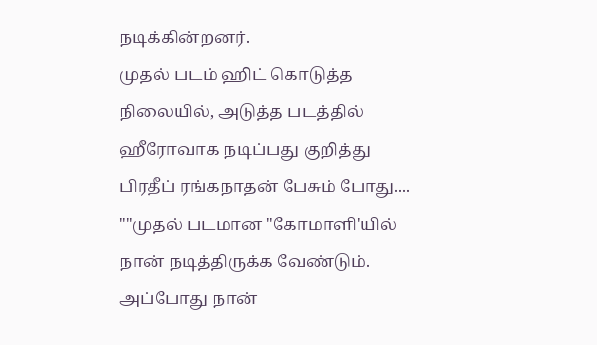நடிக்கின்றனர்.
முதல் படம் ஹிட் கொடுத்த நிலையில், அடுத்த படத்தில் ஹீரோவாக நடிப்பது குறித்து பிரதீப் ரங்கநாதன் பேசும் போது.... ""முதல் படமான "கோமாளி'யில் நான் நடித்திருக்க வேண்டும். அப்போது நான்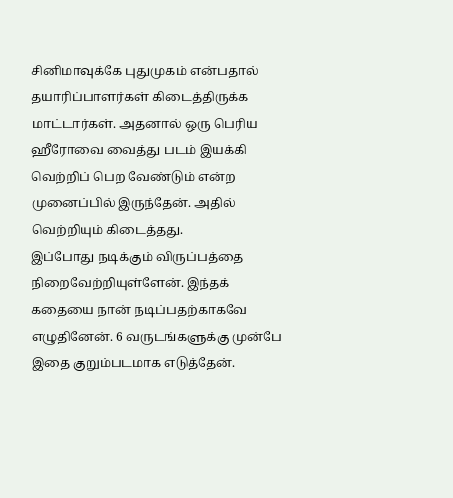சினிமாவுக்கே புதுமுகம் என்பதால் தயாரிப்பாளர்கள் கிடைத்திருக்க மாட்டார்கள். அதனால் ஒரு பெரிய ஹீரோவை வைத்து படம் இயக்கி வெற்றிப் பெற வேண்டும் என்ற முனைப்பில் இருந்தேன். அதில் வெற்றியும் கிடைத்தது.
இப்போது நடிக்கும் விருப்பத்தை நிறைவேற்றியுள்ளேன். இந்தக் கதையை நான் நடிப்பதற்காகவே எழுதினேன். 6 வருடங்களுக்கு முன்பே இதை குறும்படமாக எடுத்தேன்.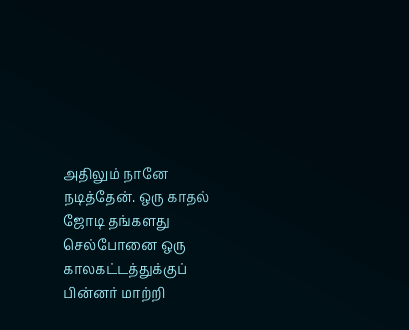அதிலும் நானே நடித்தேன். ஒரு காதல் ஜோடி தங்களது செல்போனை ஒரு காலகட்டத்துக்குப் பின்னர் மாற்றி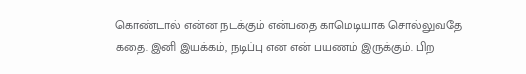கொண்டால் என்ன நடக்கும் என்பதை காமெடியாக சொல்லுவதே கதை. இனி இயக்கம், நடிப்பு என என் பயணம் இருக்கும். பிற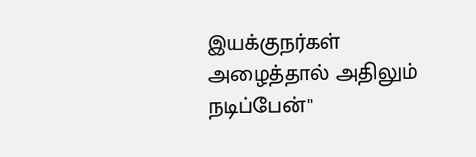இயக்குநர்கள் அழைத்தால் அதிலும் நடிப்பேன்''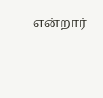என்றார்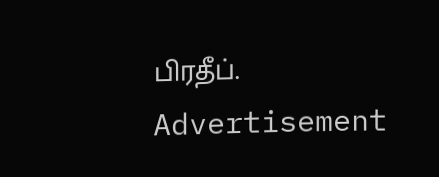பிரதீப்.
Advertisement